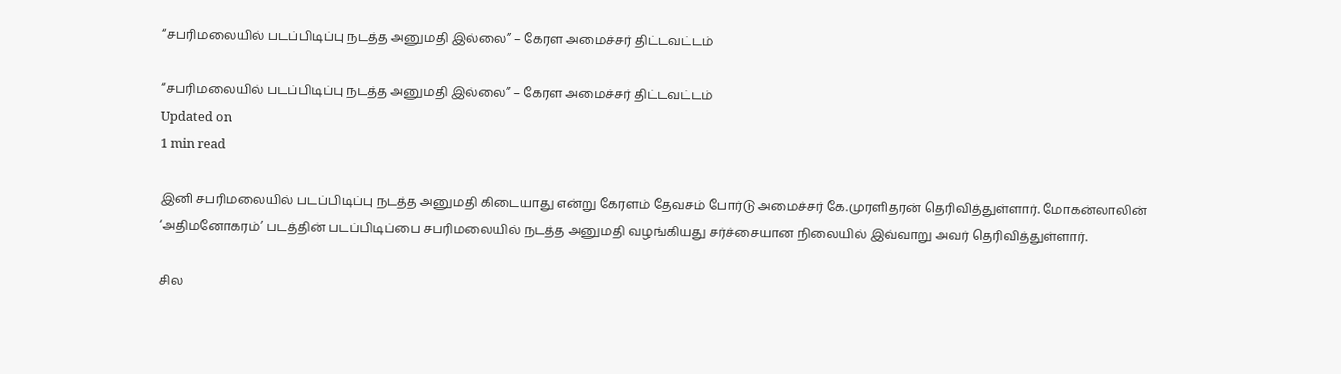“சபரிமலையில் படப்பிடிப்பு நடத்த அனுமதி இல்லை” – கேரள அமைச்சர் திட்டவட்டம்

“சபரிமலையில் படப்பிடிப்பு நடத்த அனுமதி இல்லை” – கேரள அமைச்சர் திட்டவட்டம்
Updated on
1 min read

இனி சபரிமலையில் படப்பிடிப்பு நடத்த அனுமதி கிடையாது என்று கேரளம் தேவசம் போர்டு அமைச்சர் கே.முரளிதரன் தெரிவித்துள்ளார். மோகன்லாலின் ‘அதிமனோகரம்’ படத்தின் படப்பிடிப்பை சபரிமலையில் நடத்த அனுமதி வழங்கியது சர்ச்சையான நிலையில் இவ்வாறு அவர் தெரிவித்துள்ளார்.

சில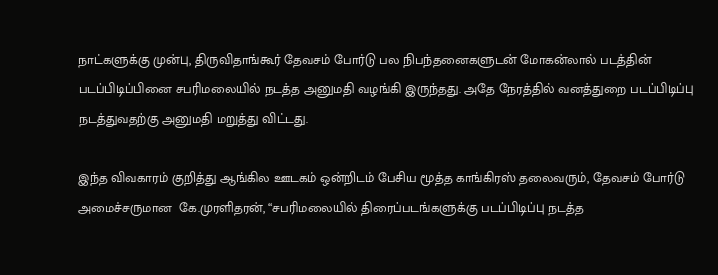நாட்களுக்கு முன்பு, திருவிதாங்கூர் தேவசம் போர்டு பல நிபந்தனைகளுடன் மோகன்லால் படத்தின் படப்பிடிப்பினை சபரிமலையில் நடத்த அனுமதி வழங்கி இருந்தது. அதே நேரத்தில் வனத்துறை படப்பிடிப்பு நடத்துவதற்கு அனுமதி மறுத்து விட்டது.

இந்த விவகாரம் குறித்து ஆங்கில ஊடகம் ஒன்றிடம் பேசிய மூத்த காங்கிரஸ் தலைவரும், தேவசம் போர்டு அமைச்சருமான  கே.முரளிதரன், “சபரிமலையில் திரைப்படங்களுக்கு படப்பிடிப்பு நடத்த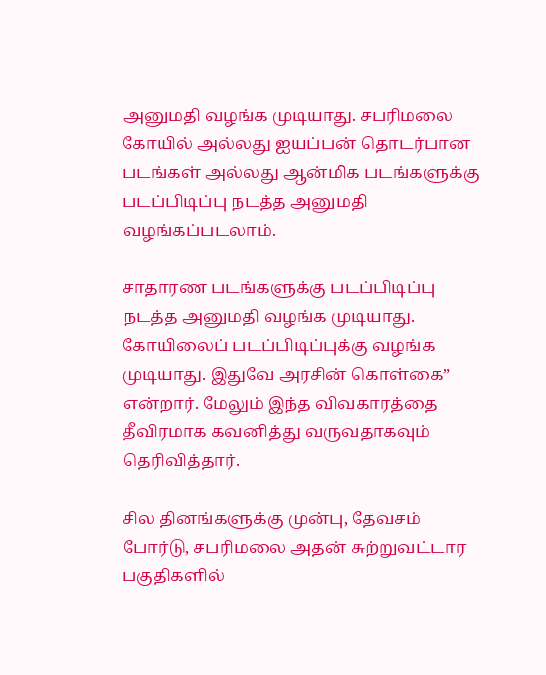அனுமதி வழங்க முடியாது. சபரிமலை கோயில் அல்லது ஐயப்பன் தொடர்பான படங்கள் அல்லது ஆன்மிக படங்களுக்கு படப்பிடிப்பு நடத்த அனுமதி வழங்கப்படலாம்.

சாதாரண படங்களுக்கு படப்பிடிப்பு நடத்த அனுமதி வழங்க முடியாது. கோயிலைப் படப்பிடிப்புக்கு வழங்க முடியாது. இதுவே அரசின் கொள்கை” என்றார். மேலும் இந்த விவகாரத்தை தீவிரமாக கவனித்து வருவதாகவும் தெரிவித்தார்.

சில தினங்களுக்கு முன்பு, தேவசம் போர்டு, சபரிமலை அதன் சுற்றுவட்டார பகுதிகளில்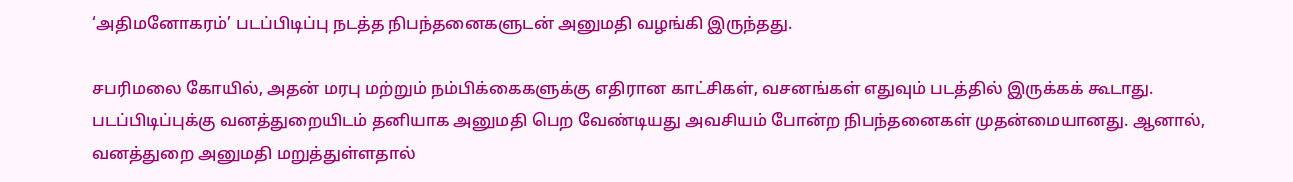‘அதிமனோகரம்’ படப்பிடிப்பு நடத்த நிபந்தனைகளுடன் அனுமதி வழங்கி இருந்தது.

சபரிமலை கோயில், அதன் மரபு மற்றும் நம்பிக்கைகளுக்கு எதிரான காட்சிகள், வசனங்கள் எதுவும் படத்தில் இருக்கக் கூடாது. படப்பிடிப்புக்கு வனத்துறையிடம் தனியாக அனுமதி பெற வேண்டியது அவசியம் போன்ற நிபந்தனைகள் முதன்மையானது. ஆனால், வனத்துறை அனுமதி மறுத்துள்ளதால்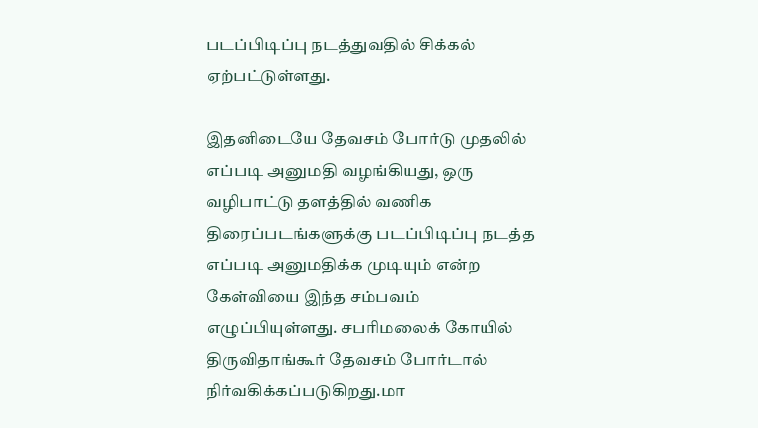படப்பிடிப்பு நடத்துவதில் சிக்கல் ஏற்பட்டுள்ளது.

இதனிடையே தேவசம் போர்டு முதலில் எப்படி அனுமதி வழங்கியது, ஒரு வழிபாட்டு தளத்தில் வணிக திரைப்படங்களுக்கு படப்பிடிப்பு நடத்த எப்படி அனுமதிக்க முடியும் என்ற கேள்வியை இந்த சம்பவம் எழுப்பியுள்ளது. சபரிமலைக் கோயில் திருவிதாங்கூர் தேவசம் போர்டால் நிர்வகிக்கப்படுகிறது.மா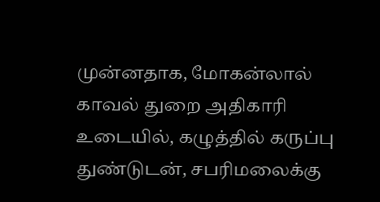முன்னதாக, மோகன்லால் காவல் துறை அதிகாரி உடையில், கழுத்தில் கருப்பு துண்டுடன், சபரிமலைக்கு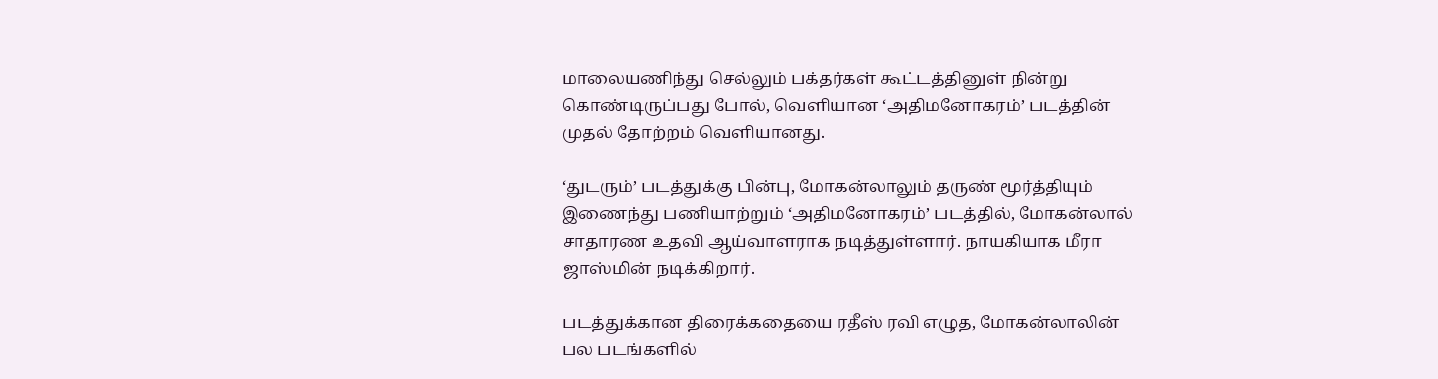மாலையணிந்து செல்லும் பக்தர்கள் கூட்டத்தினுள் நின்று கொண்டிருப்பது போல், வெளியான ‘அதிமனோகரம்’ படத்தின் முதல் தோற்றம் வெளியானது.

‘துடரும்’ படத்துக்கு பின்பு, மோகன்லாலும் தருண் மூர்த்தியும் இணைந்து பணியாற்றும் ‘அதிமனோகரம்’ படத்தில், மோகன்லால் சாதாரண உதவி ஆய்வாளராக நடித்துள்ளார். நாயகியாக மீரா ஜாஸ்மின் நடிக்கிறார்.

படத்துக்கான திரைக்கதையை ரதீஸ் ரவி எழுத, மோகன்லாலின் பல படங்களில்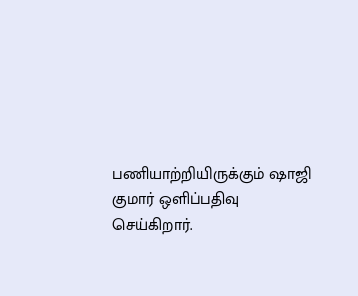பணியாற்றியிருக்கும் ஷாஜி குமார் ஒளிப்பதிவு செய்கிறார்.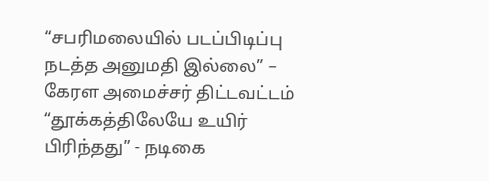“சபரிமலையில் படப்பிடிப்பு நடத்த அனுமதி இல்லை” – கேரள அமைச்சர் திட்டவட்டம்
“தூக்கத்திலேயே உயிர் பிரிந்தது” - நடிகை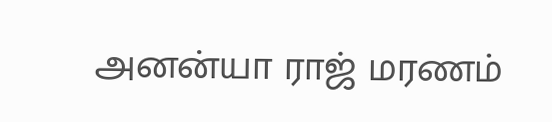அனன்யா ராஜ் மரணம்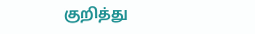குறித்து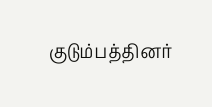குடும்பத்தினர்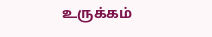உருக்கம்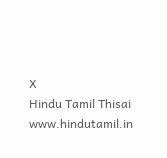X
Hindu Tamil Thisai
www.hindutamil.in